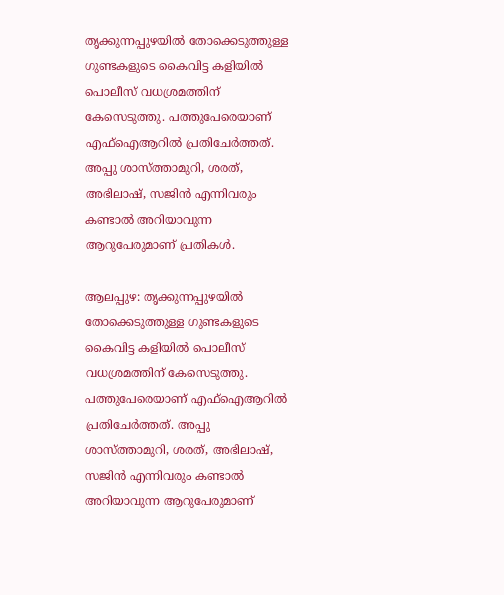തൃക്കുന്നപ്പുഴയിൽ തോക്കെടുത്തുള്ള ഗുണ്ടകളുടെ കൈവിട്ട കളിയിൽ പൊലീസ് വധശ്രമത്തിന് കേസെടുത്തു. പത്തുപേരെയാണ് എഫ്ഐആറിൽ പ്രതിചേര്‍ത്തത്. അപ്പു ശാസ്ത്താമുറി, ശരത്, അഭിലാഷ്, സജിൻ എന്നിവരും കണ്ടാൽ അറിയാവുന്ന ആറുപേരുമാണ് പ്രതികൾ.

ആലപ്പുഴ: തൃക്കുന്നപ്പുഴയിൽ തോക്കെടുത്തുള്ള ഗുണ്ടകളുടെ കൈവിട്ട കളിയിൽ പൊലീസ് വധശ്രമത്തിന് കേസെടുത്തു. പത്തുപേരെയാണ് എഫ്ഐആറിൽ പ്രതിചേര്‍ത്തത്. അപ്പു ശാസ്ത്താമുറി, ശരത്, അഭിലാഷ്, സജിൻ എന്നിവരും കണ്ടാൽ അറിയാവുന്ന ആറുപേരുമാണ്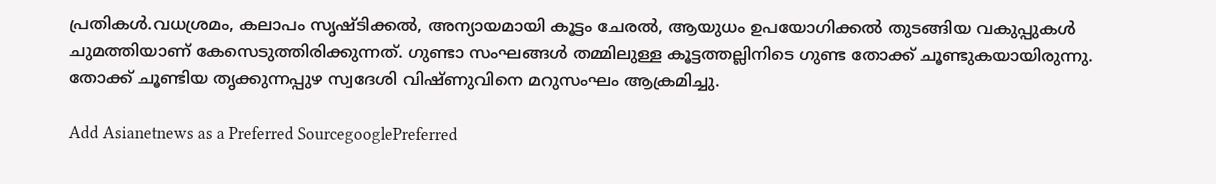പ്രതികൾ.വധശ്രമം, കലാപം സൃഷ്ടിക്കൽ, അന്യായമായി കൂട്ടം ചേരൽ, ആയുധം ഉപയോഗിക്കൽ തുടങ്ങിയ വകുപ്പുകൾ ചുമത്തിയാണ് കേസെടുത്തിരിക്കുന്നത്. ഗുണ്ടാ സംഘങ്ങൾ തമ്മിലുള്ള കൂട്ടത്തല്ലിനിടെ ഗുണ്ട തോക്ക് ചൂണ്ടുകയായിരുന്നു. തോക്ക് ചൂണ്ടിയ തൃക്കുന്നപ്പുഴ സ്വദേശി വിഷ്ണുവിനെ മറുസംഘം ആക്രമിച്ചു.

Add Asianetnews as a Preferred SourcegooglePreferred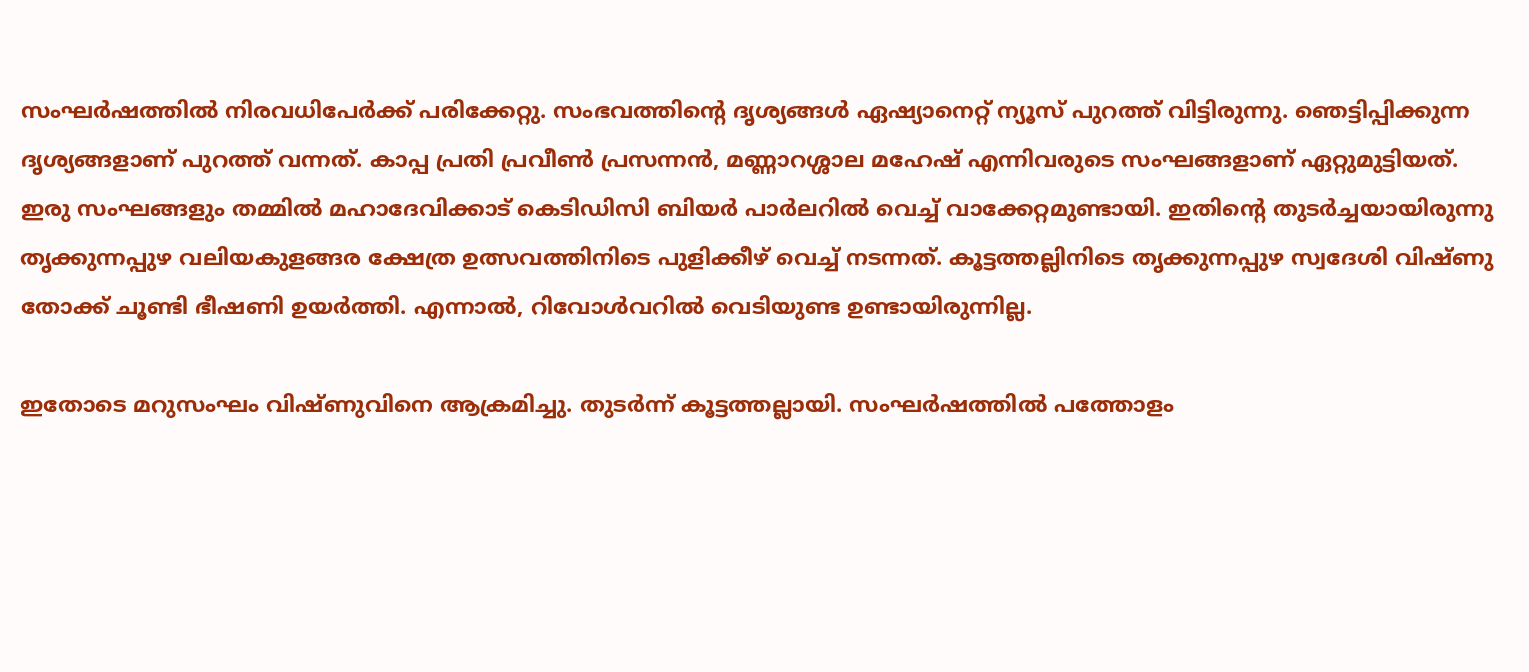സംഘർഷത്തിൽ നിരവധിപേർക്ക് പരിക്കേറ്റു. സംഭവത്തിന്‍റെ ദൃശ്യങ്ങൾ ഏഷ്യാനെറ്റ് ന്യൂസ് പുറത്ത് വിട്ടിരുന്നു. ഞെട്ടിപ്പിക്കുന്ന ദൃശ്യങ്ങളാണ് പുറത്ത് വന്നത്. കാപ്പ പ്രതി പ്രവീൺ പ്രസന്നൻ, മണ്ണാറശ്ശാല മഹേഷ്‌ എന്നിവരുടെ സംഘങ്ങളാണ് ഏറ്റുമുട്ടിയത്. ഇരു സംഘങ്ങളും തമ്മിൽ മഹാദേവിക്കാട് കെടിഡിസി ബിയർ പാർലറിൽ വെച്ച് വാക്കേറ്റമുണ്ടായി. ഇതിന്‍റെ തുടർച്ചയായിരുന്നു തൃക്കുന്നപ്പുഴ വലിയകുളങ്ങര ക്ഷേത്ര ഉത്സവത്തിനിടെ പുളിക്കീഴ് വെച്ച് നടന്നത്. കൂട്ടത്തല്ലിനിടെ തൃക്കുന്നപ്പുഴ സ്വദേശി വിഷ്ണു തോക്ക് ചൂണ്ടി ഭീഷണി ഉയർ‍ത്തി. എന്നാൽ, റിവോൾവറിൽ വെടിയുണ്ട ഉണ്ടായിരുന്നില്ല.

ഇതോടെ മറുസംഘം വിഷ്ണുവിനെ ആക്രമിച്ചു. തുടര്‍ന്ന് കൂട്ടത്തല്ലായി. സംഘർഷത്തിൽ പത്തോളം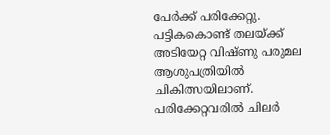പേർക്ക് പരിക്കേറ്റു. പട്ടികകൊണ്ട് തലയ്ക്ക് അടിയേറ്റ വിഷ്ണു പരുമല ആശുപത്രിയിൽ ചികിത്സയിലാണ്. പരിക്കേറ്റവരിൽ ചിലർ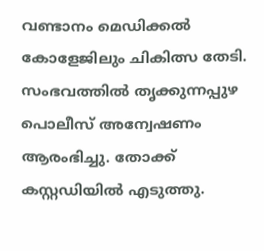വണ്ടാനം മെഡിക്കൽ കോളേജിലും ചികിത്സ തേടി. സംഭവത്തിൽ തൃക്കുന്നപ്പുഴ പൊലീസ് അന്വേഷണം ആരംഭിച്ചു. തോക്ക് കസ്റ്റഡിയിൽ എടുത്തു.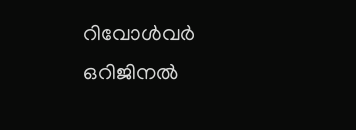റിവോൾവർ ഒറിജിനൽ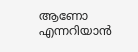ആണോ എന്നറിയാൻ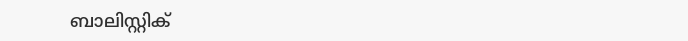ബാലിസ്റ്റിക്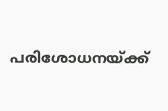പരിശോധനയ്ക്ക്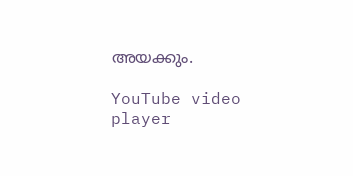അയക്കും.

YouTube video player